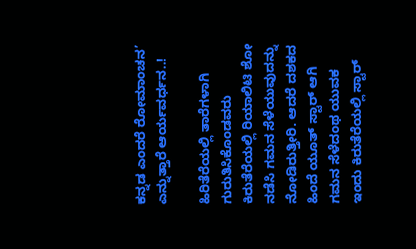ಕನ್ನಡ ಎಂದರೆ ರೋಮಾಂಚನ’ ಎನ್ನುತ್ತಾರೆ ಆರ್ಯವರ್ಧನ..!

ಹಿರಿತೆರೆಯಲ್ಲಿ ತಾರೆಗಳಾಗಿ ಗುರುತಿಸಿಕೊಂಡವರು ಕಿರುತೆರೆಯಲ್ಲಿ ರಿಯಾಲಿಟಿ ಶೋ ನಡೆಸಿ ಗಮನ ಸೆಳೆಯುವುದನ್ನು ನೋಡಿರುತ್ತೀರಿ. ಆದರೆ ದಶಕದ ಹಿಂದೆ ಯೂತ್ ಸ್ಟಾರ್ ಆಗಿ ಗಮನ ಸೆಳೆದಂಥ ಯುವಕ ಇಂದು ಕಿರುತೆರೆಯಲ್ಲಿ ಸ್ಟಾರ್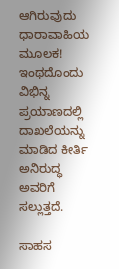ಆಗಿರುವುದು ಧಾರಾವಾಹಿಯ ಮೂಲಕ! ಇಂಥದೊಂದು ವಿಭಿನ್ನ ಪ್ರಯಾಣದಲ್ಲಿ ದಾಖಲೆಯನ್ನು ಮಾಡಿದ ಕೀರ್ತಿ ಅನಿರುದ್ಧ ಅವರಿಗೆ ಸಲ್ಲುತ್ತದೆ.

ಸಾಹಸ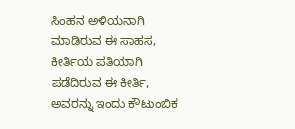ಸಿಂಹನ ಅಳಿಯನಾಗಿ ಮಾಡಿರುವ ಈ ಸಾಹಸ, ಕೀರ್ತಿಯ ಪತಿಯಾಗಿ ಪಡೆದಿರುವ ಈ ಕೀರ್ತಿ, ಅವರನ್ನು ಇಂದು ಕೌಟುಂಬಿಕ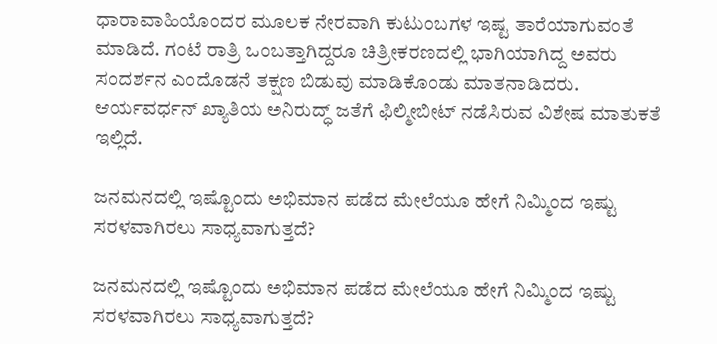ಧಾರಾವಾಹಿಯೊಂದರ ಮೂಲಕ ನೇರವಾಗಿ ಕುಟುಂಬಗಳ ಇಷ್ಟ ತಾರೆಯಾಗುವಂತೆ ಮಾಡಿದೆ. ಗಂಟೆ ರಾತ್ರಿ ಒಂಬತ್ತಾಗಿದ್ದರೂ ಚಿತ್ರೀಕರಣದಲ್ಲಿ ಭಾಗಿಯಾಗಿದ್ದ ಅವರು ಸಂದರ್ಶನ ಎಂದೊಡನೆ ತಕ್ಷಣ ಬಿಡುವು ಮಾಡಿಕೊಂಡು ಮಾತನಾಡಿದರು. ಆರ್ಯವರ್ಧನ್ ಖ್ಯಾತಿಯ ಅನಿರುದ್ಧ್ ಜತೆಗೆ ಫಿಲ್ಮೀಬೀಟ್ ನಡೆಸಿರುವ ವಿಶೇಷ ಮಾತುಕತೆ ಇಲ್ಲಿದೆ.

ಜನಮನದಲ್ಲಿ ಇಷ್ಟೊಂದು ಅಭಿಮಾನ ಪಡೆದ ಮೇಲೆಯೂ ಹೇಗೆ ನಿಮ್ಮಿಂದ ಇಷ್ಟು ಸರಳವಾಗಿರಲು ಸಾಧ್ಯವಾಗುತ್ತದೆ?

ಜನಮನದಲ್ಲಿ ಇಷ್ಟೊಂದು ಅಭಿಮಾನ ಪಡೆದ ಮೇಲೆಯೂ ಹೇಗೆ ನಿಮ್ಮಿಂದ ಇಷ್ಟು ಸರಳವಾಗಿರಲು ಸಾಧ್ಯವಾಗುತ್ತದೆ?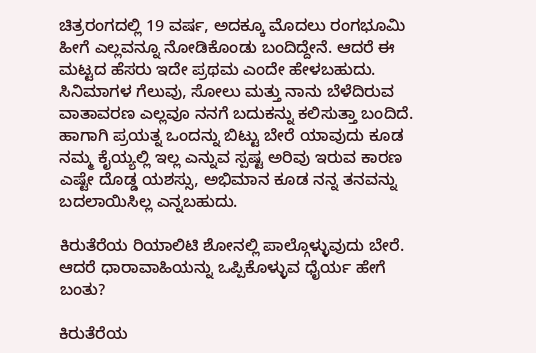ಚಿತ್ರರಂಗದಲ್ಲಿ 19 ವರ್ಷ, ಅದಕ್ಕೂ ಮೊದಲು ರಂಗಭೂಮಿ ಹೀಗೆ ಎಲ್ಲವನ್ನೂ ನೋಡಿಕೊಂಡು ಬಂದಿದ್ದೇನೆ. ಆದರೆ ಈ ಮಟ್ಟದ ಹೆಸರು ಇದೇ ಪ್ರಥಮ ಎಂದೇ ಹೇಳಬಹುದು. ಸಿನಿಮಾಗಳ ಗೆಲುವು, ಸೋಲು ಮತ್ತು ನಾನು ಬೆಳೆದಿರುವ ವಾತಾವರಣ ಎಲ್ಲವೂ ನನಗೆ ಬದುಕನ್ನು ಕಲಿಸುತ್ತಾ ಬಂದಿದೆ. ಹಾಗಾಗಿ ಪ್ರಯತ್ನ ಒಂದನ್ನು ಬಿಟ್ಟು ಬೇರೆ ಯಾವುದು ಕೂಡ ನಮ್ಮ ಕೈಯ್ಯಲ್ಲಿ ಇಲ್ಲ ಎನ್ನುವ ಸ್ಪಷ್ಟ ಅರಿವು ಇರುವ ಕಾರಣ ಎಷ್ಟೇ ದೊಡ್ಡ ಯಶಸ್ಸು, ಅಭಿಮಾನ ಕೂಡ ನನ್ನ ತನವನ್ನು ಬದಲಾಯಿಸಿಲ್ಲ ಎನ್ನಬಹುದು.

ಕಿರುತೆರೆಯ ರಿಯಾಲಿಟಿ ಶೋನಲ್ಲಿ ಪಾಲ್ಗೊಳ್ಳುವುದು ಬೇರೆ. ಆದರೆ ಧಾರಾವಾಹಿಯನ್ನು ಒಪ್ಪಿಕೊಳ್ಳುವ ಧೈರ್ಯ ಹೇಗೆ ಬಂತು?

ಕಿರುತೆರೆಯ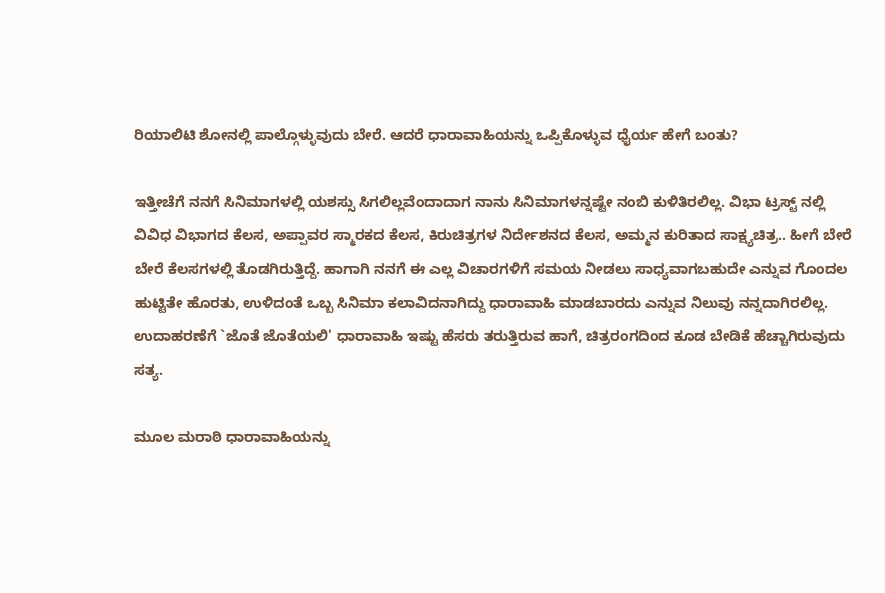ರಿಯಾಲಿಟಿ ಶೋನಲ್ಲಿ ಪಾಲ್ಗೊಳ್ಳುವುದು ಬೇರೆ. ಆದರೆ ಧಾರಾವಾಹಿಯನ್ನು ಒಪ್ಪಿಕೊಳ್ಳುವ ಧೈರ್ಯ ಹೇಗೆ ಬಂತು?

ಇತ್ತೀಚೆಗೆ ನನಗೆ ಸಿನಿಮಾಗಳಲ್ಲಿ ಯಶಸ್ಸು ಸಿಗಲಿಲ್ಲವೆಂದಾದಾಗ ನಾನು ಸಿನಿಮಾಗಳನ್ನಷ್ಟೇ ನಂಬಿ ಕುಳಿತಿರಲಿಲ್ಲ. ವಿಭಾ ಟ್ರಸ್ಟ್ ನಲ್ಲಿ ವಿವಿಧ ವಿಭಾಗದ ಕೆಲಸ, ಅಪ್ಪಾವರ ಸ್ಮಾರಕದ ಕೆಲಸ, ಕಿರುಚಿತ್ರಗಳ ನಿರ್ದೇಶನದ ಕೆಲಸ, ಅಮ್ಮನ ಕುರಿತಾದ ಸಾಕ್ಷ್ಯಚಿತ್ರ.. ಹೀಗೆ ಬೇರೆ ಬೇರೆ ಕೆಲಸಗಳಲ್ಲಿ ತೊಡಗಿರುತ್ತಿದ್ದೆ. ಹಾಗಾಗಿ ನನಗೆ ಈ ಎಲ್ಲ ವಿಚಾರಗಳಿಗೆ ಸಮಯ ನೀಡಲು ಸಾಧ್ಯವಾಗಬಹುದೇ ಎನ್ನುವ ಗೊಂದಲ ಹುಟ್ಟಿತೇ ಹೊರತು, ಉಳಿದಂತೆ ಒಬ್ಬ ಸಿನಿಮಾ ಕಲಾವಿದನಾಗಿದ್ದು ಧಾರಾವಾಹಿ ಮಾಡಬಾರದು ಎನ್ನುವ ನಿಲುವು ನನ್ನದಾಗಿರಲಿಲ್ಲ. ಉದಾಹರಣೆಗೆ `ಜೊತೆ ಜೊತೆಯಲಿ' ಧಾರಾವಾಹಿ ಇಷ್ಟು ಹೆಸರು ತರುತ್ತಿರುವ ಹಾಗೆ, ಚಿತ್ರರಂಗದಿಂದ ಕೂಡ ಬೇಡಿಕೆ ಹೆಚ್ಚಾಗಿರುವುದು ಸತ್ಯ.

ಮೂಲ ಮರಾಠಿ ಧಾರಾವಾಹಿಯನ್ನು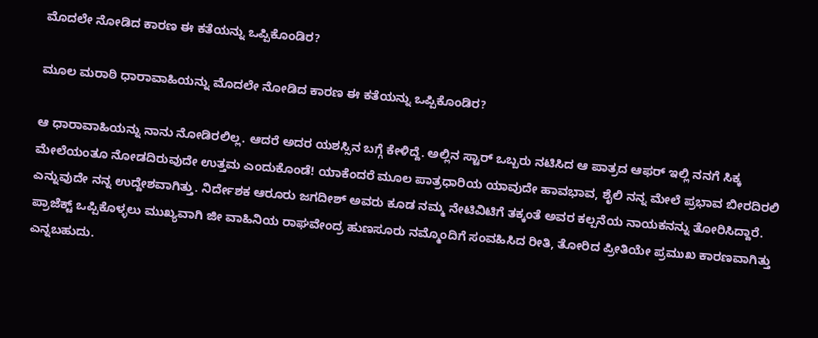ಮೊದಲೇ ನೋಡಿದ ಕಾರಣ ಈ ಕತೆಯನ್ನು ಒಪ್ಪಿಕೊಂಡಿರ?

ಮೂಲ ಮರಾಠಿ ಧಾರಾವಾಹಿಯನ್ನು ಮೊದಲೇ ನೋಡಿದ ಕಾರಣ ಈ ಕತೆಯನ್ನು ಒಪ್ಪಿಕೊಂಡಿರ?

ಆ ಧಾರಾವಾಹಿಯನ್ನು ನಾನು ನೋಡಿರಲಿಲ್ಲ. ಆದರೆ ಅದರ ಯಶಸ್ಸಿನ ಬಗ್ಗೆ ಕೇಳಿದ್ದೆ. ಅಲ್ಲಿನ ಸ್ಟಾರ್ ಒಬ್ಬರು ನಟಿಸಿದ ಆ ಪಾತ್ರದ ಆಫರ್ ಇಲ್ಲಿ ನನಗೆ ಸಿಕ್ಕ ಮೇಲೆಯಂತೂ ನೋಡದಿರುವುದೇ ಉತ್ತಮ ಎಂದುಕೊಂಡೆ! ಯಾಕೆಂದರೆ ಮೂಲ ಪಾತ್ರಧಾರಿಯ ಯಾವುದೇ ಹಾವಭಾವ, ಶೈಲಿ ನನ್ನ ಮೇಲೆ ಪ್ರಭಾವ ಬೀರದಿರಲಿ ಎನ್ನುವುದೇ ನನ್ನ ಉದ್ದೇಶವಾಗಿತ್ತು. ನಿರ್ದೇಶಕ ಆರೂರು ಜಗದೀಶ್ ಅವರು ಕೂಡ ನಮ್ಮ ನೇಟಿವಿಟಿಗೆ ತಕ್ಕಂತೆ ಅವರ ಕಲ್ಪನೆಯ ನಾಯಕನನ್ನು ತೋರಿಸಿದ್ದಾರೆ. ಪ್ರಾಜೆಕ್ಟ್ ಒಪ್ಪಿಕೊಳ್ಳಲು ಮುಖ್ಯವಾಗಿ ಜೀ ವಾಹಿನಿಯ ರಾಘವೇಂದ್ರ ಹುಣಸೂರು ನಮ್ಮೊಂದಿಗೆ ಸಂವಹಿಸಿದ ರೀತಿ, ತೋರಿದ ಪ್ರೀತಿಯೇ ಪ್ರಮುಖ ಕಾರಣವಾಗಿತ್ತು ಎನ್ನಬಹುದು.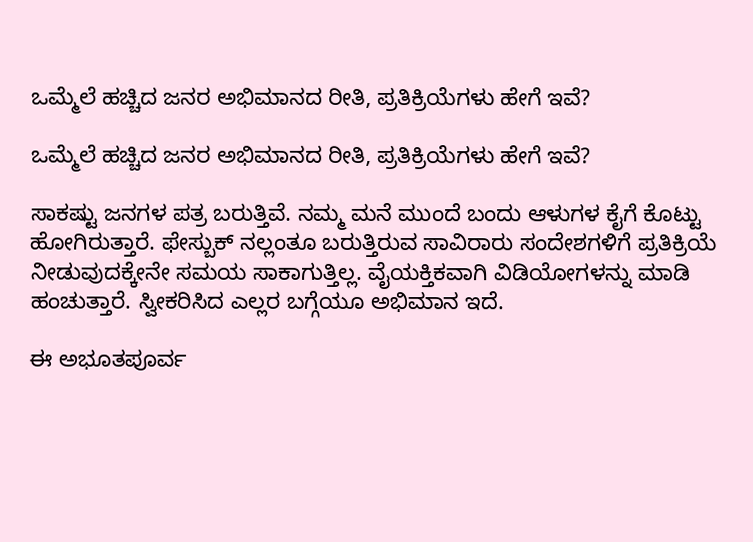ಒಮ್ಮೆಲೆ ಹಚ್ಚಿದ ಜನರ ಅಭಿಮಾನದ ರೀತಿ, ಪ್ರತಿಕ್ರಿಯೆಗಳು ಹೇಗೆ ಇವೆ?

ಒಮ್ಮೆಲೆ ಹಚ್ಚಿದ ಜನರ ಅಭಿಮಾನದ ರೀತಿ, ಪ್ರತಿಕ್ರಿಯೆಗಳು ಹೇಗೆ ಇವೆ?

ಸಾಕಷ್ಟು ಜನಗಳ ಪತ್ರ ಬರುತ್ತಿವೆ. ನಮ್ಮ ಮನೆ ಮುಂದೆ ಬಂದು ಆಳುಗಳ ಕೈಗೆ ಕೊಟ್ಟು ಹೋಗಿರುತ್ತಾರೆ. ಫೇಸ್ಬುಕ್ ನಲ್ಲಂತೂ ಬರುತ್ತಿರುವ ಸಾವಿರಾರು ಸಂದೇಶಗಳಿಗೆ ಪ್ರತಿಕ್ರಿಯೆ ನೀಡುವುದಕ್ಕೇನೇ ಸಮಯ ಸಾಕಾಗುತ್ತಿಲ್ಲ. ವೈಯಕ್ತಿಕವಾಗಿ ವಿಡಿಯೋಗಳನ್ನು ಮಾಡಿ ಹಂಚುತ್ತಾರೆ. ಸ್ವೀಕರಿಸಿದ ಎಲ್ಲರ ಬಗ್ಗೆಯೂ ಅಭಿಮಾನ ಇದೆ.

ಈ ಅಭೂತಪೂರ್ವ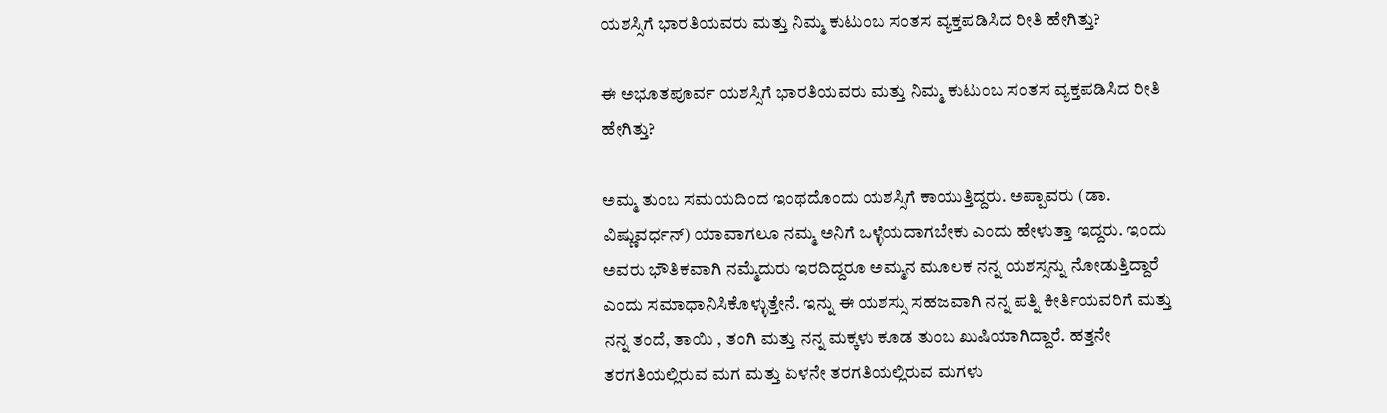ಯಶಸ್ಸಿಗೆ ಭಾರತಿಯವರು ಮತ್ತು ನಿಮ್ಮ ಕುಟುಂಬ ಸಂತಸ ವ್ಯಕ್ತಪಡಿಸಿದ ರೀತಿ ಹೇಗಿತ್ತು?

ಈ ಅಭೂತಪೂರ್ವ ಯಶಸ್ಸಿಗೆ ಭಾರತಿಯವರು ಮತ್ತು ನಿಮ್ಮ ಕುಟುಂಬ ಸಂತಸ ವ್ಯಕ್ತಪಡಿಸಿದ ರೀತಿ ಹೇಗಿತ್ತು?

ಅಮ್ಮ ತುಂಬ ಸಮಯದಿಂದ ಇಂಥದೊಂದು ಯಶಸ್ಸಿಗೆ ಕಾಯುತ್ತಿದ್ದರು. ಅಪ್ಪಾವರು (ಡಾ. ವಿಷ್ಣುವರ್ಧನ್) ಯಾವಾಗಲೂ ನಮ್ಮ ಅನಿಗೆ ಒಳ್ಳೆಯದಾಗಬೇಕು ಎಂದು ಹೇಳುತ್ತಾ ಇದ್ದರು. ಇಂದು ಅವರು ಭೌತಿಕವಾಗಿ ನಮ್ಮೆದುರು ಇರದಿದ್ದರೂ ಅಮ್ಮನ ಮೂಲಕ ನನ್ನ ಯಶಸ್ಸನ್ನು ನೋಡುತ್ತಿದ್ದಾರೆ ಎಂದು ಸಮಾಧಾನಿಸಿಕೊಳ್ಳುತ್ತೇನೆ. ಇನ್ನು ಈ ಯಶಸ್ಸು ಸಹಜವಾಗಿ ನನ್ನ ಪತ್ನಿ ಕೀರ್ತಿಯವರಿಗೆ ಮತ್ತು ನನ್ನ ತಂದೆ, ತಾಯಿ , ತಂಗಿ ಮತ್ತು ನನ್ನ ಮಕ್ಕಳು ಕೂಡ ತುಂಬ ಖುಷಿಯಾಗಿದ್ದಾರೆ. ಹತ್ತನೇ ತರಗತಿಯಲ್ಲಿರುವ ಮಗ ಮತ್ತು ಏಳನೇ ತರಗತಿಯಲ್ಲಿರುವ ಮಗಳು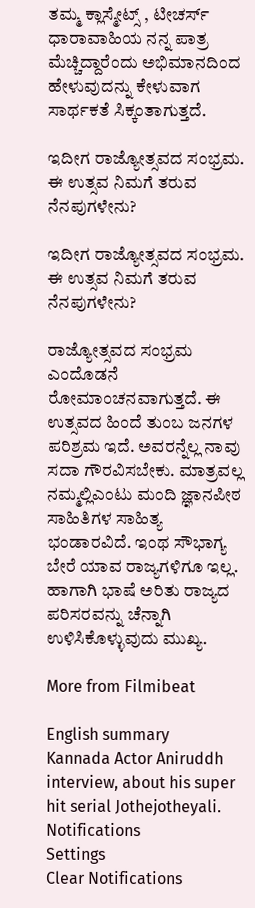ತಮ್ಮ ಕ್ಲಾಸ್ಮೇಟ್ಸ್ , ಟೀಚರ್ಸ್ ಧಾರಾವಾಹಿಯ ನನ್ನ ಪಾತ್ರ ಮೆಚ್ಚಿದ್ದಾರೆಂದು ಅಭಿಮಾನದಿಂದ ಹೇಳುವುದನ್ನು ಕೇಳುವಾಗ ಸಾರ್ಥಕತೆ ಸಿಕ್ಕಂತಾಗುತ್ತದೆ.

ಇದೀಗ ರಾಜ್ಯೋತ್ಸವದ ಸಂಭ್ರಮ. ಈ ಉತ್ಸವ ನಿಮಗೆ ತರುವ ನೆನಪುಗಳೇನು?

ಇದೀಗ ರಾಜ್ಯೋತ್ಸವದ ಸಂಭ್ರಮ. ಈ ಉತ್ಸವ ನಿಮಗೆ ತರುವ ನೆನಪುಗಳೇನು?

ರಾಜ್ಯೋತ್ಸವದ ಸಂಭ್ರಮ ಎಂದೊಡನೆ ರೋಮಾಂಚನವಾಗುತ್ತದೆ. ಈ ಉತ್ಸವದ ಹಿಂದೆ ತುಂಬ ಜನಗಳ ಪರಿಶ್ರಮ ಇದೆ. ಅವರನ್ನೆಲ್ಲ ನಾವು ಸದಾ ಗೌರವಿಸಬೇಕು. ಮಾತ್ರವಲ್ಲ ನಮ್ಮಲ್ಲಿಎಂಟು ಮಂದಿ ಜ್ಞಾನಪೀಠ ಸಾಹಿತಿಗಳ ಸಾಹಿತ್ಯ ಭಂಡಾರವಿದೆ. ಇಂಥ ಸೌಭಾಗ್ಯ ಬೇರೆ ಯಾವ ರಾಜ್ಯಗಳಿಗೂ ಇಲ್ಲ. ಹಾಗಾಗಿ ಭಾಷೆ ಅರಿತು ರಾಜ್ಯದ ಪರಿಸರವನ್ನು ಚೆನ್ನಾಗಿ ಉಳಿಸಿಕೊಳ್ಳುವುದು ಮುಖ್ಯ.

More from Filmibeat

English summary
Kannada Actor Aniruddh interview, about his super hit serial Jothejotheyali.
Notifications
Settings
Clear Notifications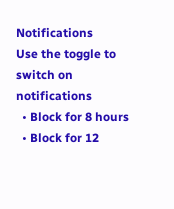Notifications
Use the toggle to switch on notifications
  • Block for 8 hours
  • Block for 12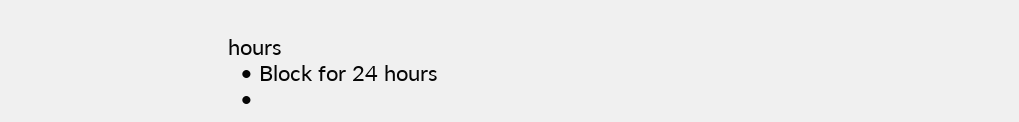hours
  • Block for 24 hours
  •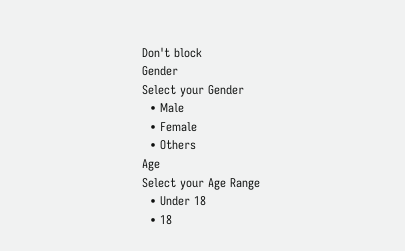Don't block
Gender
Select your Gender
  • Male
  • Female
  • Others
Age
Select your Age Range
  • Under 18
  • 18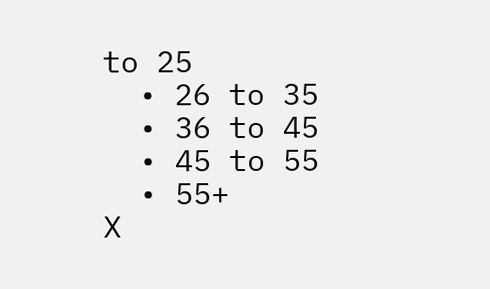to 25
  • 26 to 35
  • 36 to 45
  • 45 to 55
  • 55+
X